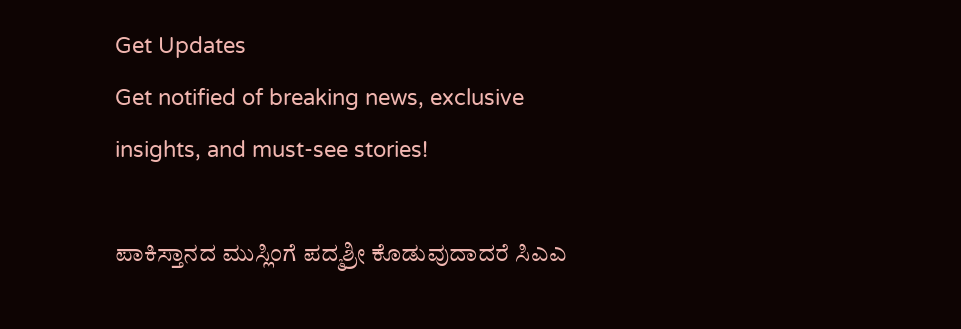Get Updates
Get notified of breaking news, exclusive insights, and must-see stories!

ಪಾಕಿಸ್ತಾನದ ಮುಸ್ಲಿಂಗೆ ಪದ್ಮಶ್ರೀ ಕೊಡುವುದಾದರೆ ಸಿಎಎ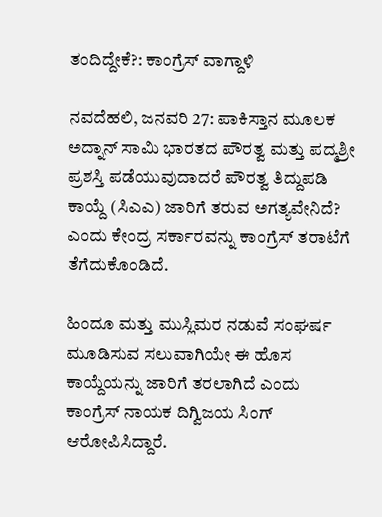ತಂದಿದ್ದೇಕೆ?: ಕಾಂಗ್ರೆಸ್ ವಾಗ್ದಾಳಿ

ನವದೆಹಲಿ, ಜನವರಿ 27: ಪಾಕಿಸ್ತಾನ ಮೂಲಕ ಅದ್ನಾನ್ ಸಾಮಿ ಭಾರತದ ಪೌರತ್ವ ಮತ್ತು ಪದ್ಮಶ್ರೀ ಪ್ರಶಸ್ತಿ ಪಡೆಯುವುದಾದರೆ ಪೌರತ್ವ ತಿದ್ದುಪಡಿ ಕಾಯ್ದೆ (ಸಿಎಎ) ಜಾರಿಗೆ ತರುವ ಅಗತ್ಯವೇನಿದೆ? ಎಂದು ಕೇಂದ್ರ ಸರ್ಕಾರವನ್ನು ಕಾಂಗ್ರೆಸ್ ತರಾಟೆಗೆ ತೆಗೆದುಕೊಂಡಿದೆ.

ಹಿಂದೂ ಮತ್ತು ಮುಸ್ಲಿಮರ ನಡುವೆ ಸಂಘರ್ಷ ಮೂಡಿಸುವ ಸಲುವಾಗಿಯೇ ಈ ಹೊಸ ಕಾಯ್ದೆಯನ್ನು ಜಾರಿಗೆ ತರಲಾಗಿದೆ ಎಂದು ಕಾಂಗ್ರೆಸ್ ನಾಯಕ ದಿಗ್ವಿಜಯ ಸಿಂಗ್ ಆರೋಪಿಸಿದ್ದಾರೆ.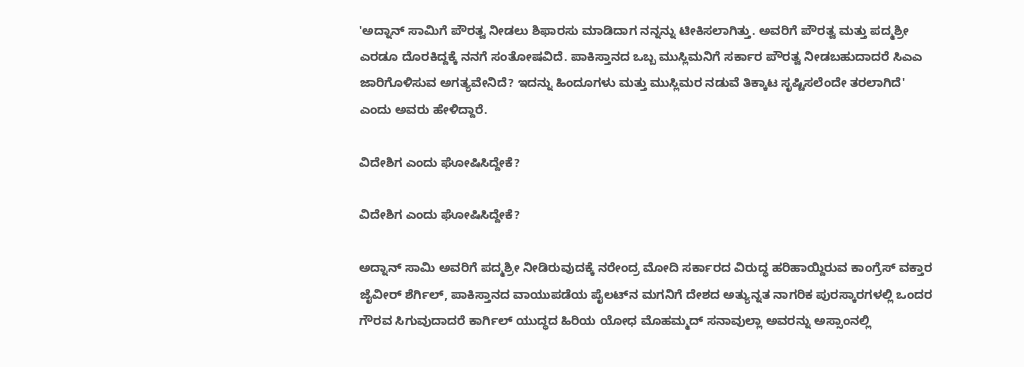'ಅದ್ನಾನ್ ಸಾಮಿಗೆ ಪೌರತ್ವ ನೀಡಲು ಶಿಫಾರಸು ಮಾಡಿದಾಗ ನನ್ನನ್ನು ಟೀಕಿಸಲಾಗಿತ್ತು. ಅವರಿಗೆ ಪೌರತ್ವ ಮತ್ತು ಪದ್ಮಶ್ರೀ ಎರಡೂ ದೊರಕಿದ್ದಕ್ಕೆ ನನಗೆ ಸಂತೋಷವಿದೆ. ಪಾಕಿಸ್ತಾನದ ಒಬ್ಬ ಮುಸ್ಲಿಮನಿಗೆ ಸರ್ಕಾರ ಪೌರತ್ವ ನೀಡಬಹುದಾದರೆ ಸಿಎಎ ಜಾರಿಗೊಳಿಸುವ ಅಗತ್ಯವೇನಿದೆ? ಇದನ್ನು ಹಿಂದೂಗಳು ಮತ್ತು ಮುಸ್ಲಿಮರ ನಡುವೆ ತಿಕ್ಕಾಟ ಸೃಷ್ಟಿಸಲೆಂದೇ ತರಲಾಗಿದೆ' ಎಂದು ಅವರು ಹೇಳಿದ್ದಾರೆ.

ವಿದೇಶಿಗ ಎಂದು ಘೋಷಿಸಿದ್ದೇಕೆ?

ವಿದೇಶಿಗ ಎಂದು ಘೋಷಿಸಿದ್ದೇಕೆ?

ಅದ್ನಾನ್ ಸಾಮಿ ಅವರಿಗೆ ಪದ್ಮಶ್ರೀ ನೀಡಿರುವುದಕ್ಕೆ ನರೇಂದ್ರ ಮೋದಿ ಸರ್ಕಾರದ ವಿರುದ್ಧ ಹರಿಹಾಯ್ದಿರುವ ಕಾಂಗ್ರೆಸ್ ವಕ್ತಾರ ಜೈವೀರ್ ಶೆರ್ಗಿಲ್, ಪಾಕಿಸ್ತಾನದ ವಾಯುಪಡೆಯ ಪೈಲಟ್‌ನ ಮಗನಿಗೆ ದೇಶದ ಅತ್ಯುನ್ನತ ನಾಗರಿಕ ಪುರಸ್ಕಾರಗಳಲ್ಲಿ ಒಂದರ ಗೌರವ ಸಿಗುವುದಾದರೆ ಕಾರ್ಗಿಲ್ ಯುದ್ಧದ ಹಿರಿಯ ಯೋಧ ಮೊಹಮ್ಮದ್ ಸನಾವುಲ್ಲಾ ಅವರನ್ನು ಅಸ್ಸಾಂನಲ್ಲಿ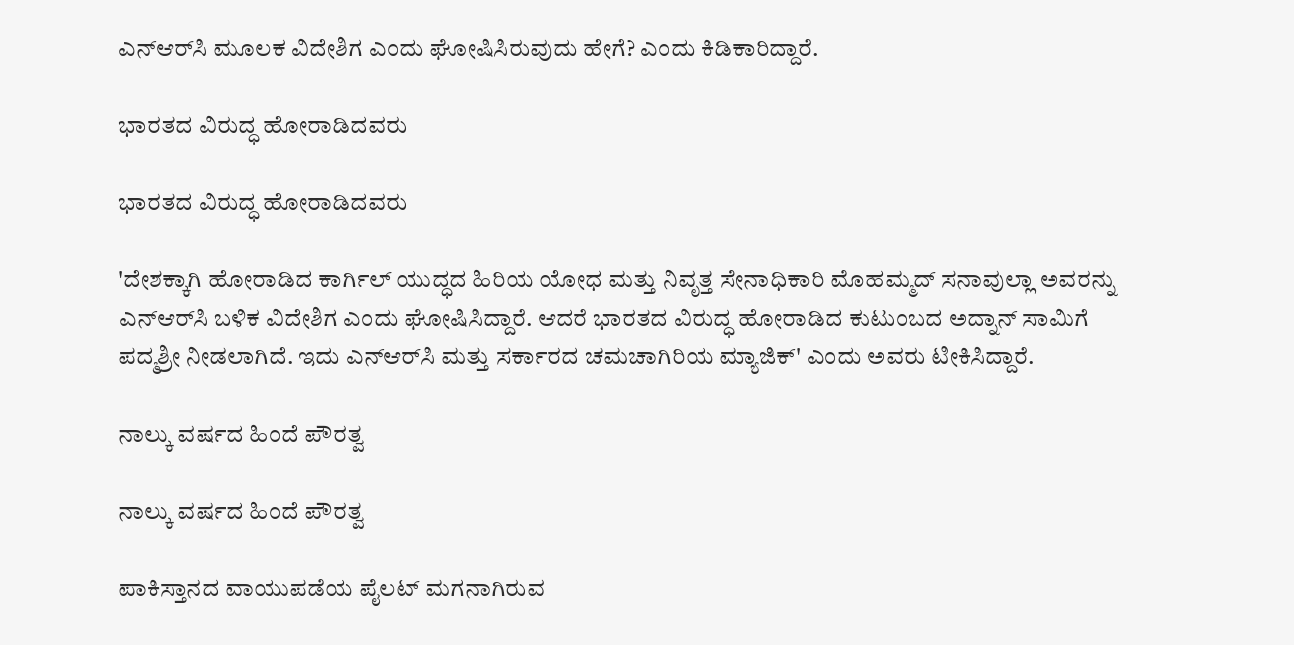ಎನ್‌ಆರ್‌ಸಿ ಮೂಲಕ ವಿದೇಶಿಗ ಎಂದು ಘೋಷಿಸಿರುವುದು ಹೇಗೆ? ಎಂದು ಕಿಡಿಕಾರಿದ್ದಾರೆ.

ಭಾರತದ ವಿರುದ್ಧ ಹೋರಾಡಿದವರು

ಭಾರತದ ವಿರುದ್ಧ ಹೋರಾಡಿದವರು

'ದೇಶಕ್ಕಾಗಿ ಹೋರಾಡಿದ ಕಾರ್ಗಿಲ್ ಯುದ್ಧದ ಹಿರಿಯ ಯೋಧ ಮತ್ತು ನಿವೃತ್ತ ಸೇನಾಧಿಕಾರಿ ಮೊಹಮ್ಮದ್ ಸನಾವುಲ್ಲಾ ಅವರನ್ನು ಎನ್‌ಆರ್‌ಸಿ ಬಳಿಕ ವಿದೇಶಿಗ ಎಂದು ಘೋಷಿಸಿದ್ದಾರೆ. ಆದರೆ ಭಾರತದ ವಿರುದ್ಧ ಹೋರಾಡಿದ ಕುಟುಂಬದ ಅದ್ನಾನ್ ಸಾಮಿಗೆ ಪದ್ಮಶ್ರೀ ನೀಡಲಾಗಿದೆ. ಇದು ಎನ್‌ಆರ್‌ಸಿ ಮತ್ತು ಸರ್ಕಾರದ ಚಮಚಾಗಿರಿಯ ಮ್ಯಾಜಿಕ್' ಎಂದು ಅವರು ಟೀಕಿಸಿದ್ದಾರೆ.

ನಾಲ್ಕು ವರ್ಷದ ಹಿಂದೆ ಪೌರತ್ವ

ನಾಲ್ಕು ವರ್ಷದ ಹಿಂದೆ ಪೌರತ್ವ

ಪಾಕಿಸ್ತಾನದ ವಾಯುಪಡೆಯ ಪೈಲಟ್ ಮಗನಾಗಿರುವ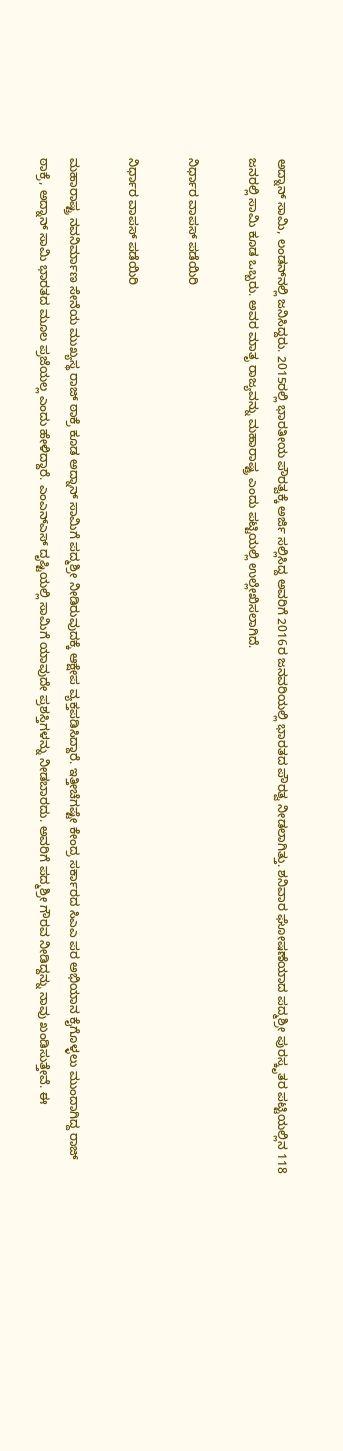ಅದ್ನಾನ್ ಸಾಮಿ, ಲಂಡನ್‌ನಲ್ಲಿ ಜನಿಸಿದ್ದರು. 2015ರಲ್ಲಿ ಭಾರತೀಯ ಪೌರತ್ವಕ್ಕೆ ಅರ್ಜಿ ಸಲ್ಲಿಸಿದ್ದ ಅವರಿಗೆ 2016ರ ಜನವರಿಯಲ್ಲಿ ಭಾರತದ ಪೌರತ್ವ ನೀಡಲಾಗಿತ್ತು. ಶನಿವಾರ ಘೋಷಣೆಯಾದ ಪದ್ಮಶ್ರೀ ಪುರಸ್ಕೃತರ ಪಟ್ಟಿಯಲ್ಲಿನ 118 ಜನರಲ್ಲಿ ಸಾಮಿ ಕೂಡ ಒಬ್ಬರು. ಅವರ ಮಾತೃ ರಾಜ್ಯವನ್ನು ಮಹಾರಾಷ್ಟ್ರ ಎಂದು ಪಟ್ಟಿಯಲ್ಲಿ ಉಲ್ಲೇಖಿಸಲಾಗಿದೆ.

ನಿರ್ಧಾರ ವಾಪಸ್ ಪಡೆಯಿರಿ

ನಿರ್ಧಾರ ವಾಪಸ್ ಪಡೆಯಿರಿ

ಮಹಾರಾಷ್ಟ್ರ ನವನಿರ್ಮಾಣ ಸೇನೆಯ ಮುಖ್ಯಸ್ಥ ರಾಜ್ ಠಾಕ್ರೆ ಕೂಡ ಅದ್ನಾನ್ ಸಾಮಿಗೆ ಪದ್ಮಶ್ರೀ ನೀಡಿರುವುದಕ್ಕೆ ಆಕ್ಷೇಪ ವ್ಯಕ್ತಪಡಿಸಿದ್ದಾರೆ. ಇತ್ತೀಚೆಗಷ್ಟೇ ಕೇಂದ್ರ ಸರ್ಕಾರದ ಸಿಎಎ ಪರ ಅಭಿಯಾನ ಕೈಗೊಳ್ಳಲು ಮುಂದಾಗಿದ್ದ ರಾಜ್ ಠಾಕ್ರೆ, ಅದ್ನಾನ್ ಸಾಮಿ ಭಾರತದ ಮೂಲ ಪ್ರಜೆಯಲ್ಲ ಎಂದು ಹೇಳಿದ್ದಾರೆ. ಎಂಎನ್ಎಸ್ ದೃಷ್ಟಿಯಲ್ಲಿ ಸಾಮಿಗೆ ಯಾವುದೇ ಪ್ರಶಸ್ತಿಗಳನ್ನು ನೀಡಬಾರದು. ಅವರಿಗೆ ಪದ್ಮಶ್ರೀ ಗೌರವ ನೀಡಿದ್ದನ್ನು ನಾವು ಖಂಡಿಸುತ್ತೇವೆ. ಈ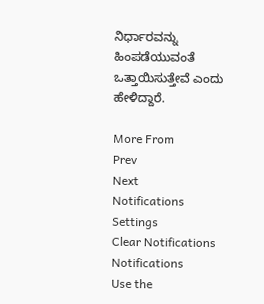ನಿರ್ಧಾರವನ್ನು ಹಿಂಪಡೆಯುವಂತೆ ಒತ್ತಾಯಿಸುತ್ತೇವೆ ಎಂದು ಹೇಳಿದ್ದಾರೆ.

More From
Prev
Next
Notifications
Settings
Clear Notifications
Notifications
Use the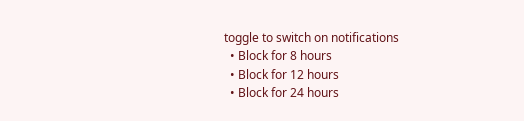toggle to switch on notifications
  • Block for 8 hours
  • Block for 12 hours
  • Block for 24 hours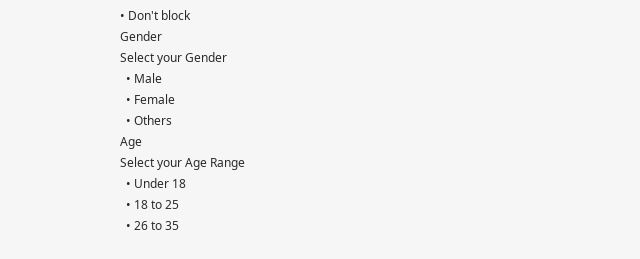• Don't block
Gender
Select your Gender
  • Male
  • Female
  • Others
Age
Select your Age Range
  • Under 18
  • 18 to 25
  • 26 to 35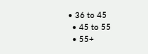• 36 to 45
  • 45 to 55
  • 55+